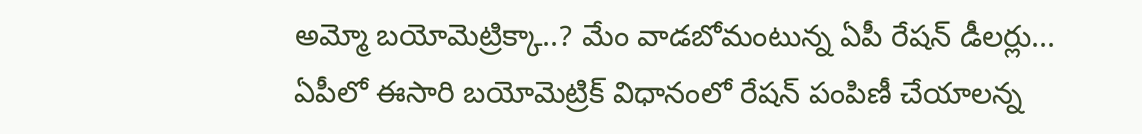అమ్మో బయోమెట్రిక్కా..? మేం వాడబోమంటున్న ఏపీ రేషన్ డీలర్లు...
ఏపీలో ఈసారి బయోమెట్రిక్ విధానంలో రేషన్ పంపిణీ చేయాలన్న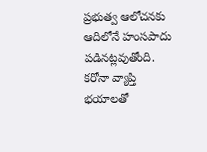ప్రభుత్వ ఆలోచనకు ఆదిలోనే హంసపాదు పడినట్లవుతోంది. కరోనా వ్యాప్తి భయాలతో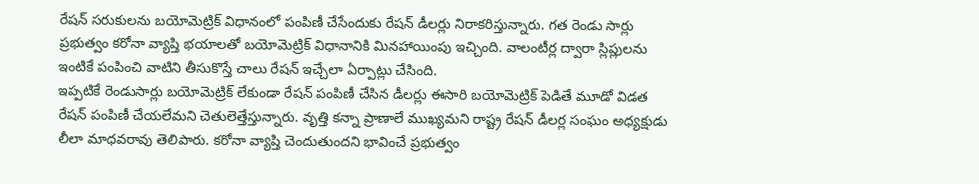రేషన్ సరుకులను బయోమెట్రిక్ విధానంలో పంపిణీ చేసేందుకు రేషన్ డీలర్లు నిరాకరిస్తున్నారు. గత రెండు సార్లు ప్రభుత్వం కరోనా వ్యాప్తి భయాలతో బయోమెట్రిక్ విధానానికి మినహాయింపు ఇచ్చింది. వాలంటీర్ల ద్వారా స్లిప్లులను ఇంటికే పంపించి వాటిని తీసుకొస్తే చాలు రేషన్ ఇచ్చేలా ఏర్పాట్లు చేసింది.
ఇప్పటికే రెండుసార్లు బయోమెట్రిక్ లేకుండా రేషన్ పంపిణీ చేసిన డీలర్లు ఈసారి బయోమెట్రిక్ పెడితే మూడో విడత రేషన్ పంపిణీ చేయలేమని చెతులెత్తేస్తున్నారు. వృత్తి కన్నా ప్రాణాలే ముఖ్యమని రాష్ట్ర రేషన్ డీలర్ల సంఘం అధ్యక్షుడు లీలా మాధవరావు తెలిపారు. కరోనా వ్యాప్తి చెందుతుందని భావించే ప్రభుత్వం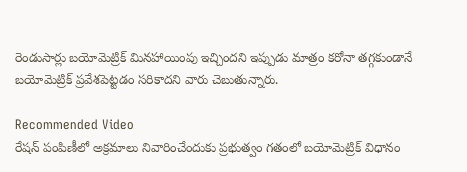రెండుసార్లు బయోమెట్రిక్ మినహాయింపు ఇచ్చిందని ఇప్పుడు మాత్రం కరోనా తగ్గకుండానే బయోమెట్రిక్ ప్రవేశపెట్టడం సరికాదని వారు చెబుతున్నారు.

Recommended Video
రేషన్ పంపిణీలో అక్రమాలు నివారించేందుకు ప్రభుత్వం గతంలో బయోమెట్రిక్ విధానం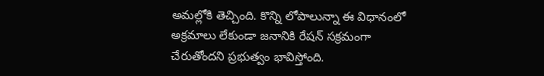అమల్లోకి తెచ్చింది. కొన్ని లోపాలున్నా ఈ విధానంలో అక్రమాలు లేకుండా జనానికి రేషన్ సక్రమంగా చేరుతోందని ప్రభుత్వం భావిస్తోంది.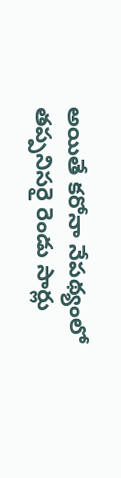అయితే కరోనా నేపథ్యంలో తప్పనిసరై రెండు సార్లు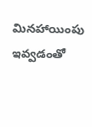మినహాయింపు ఇవ్వడంతో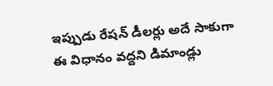ఇప్పుడు రేషన్ డీలర్లు అదే సాకుగా ఈ విధానం వద్దని డిమాండ్లు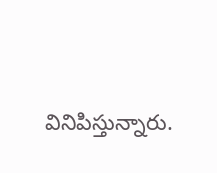వినిపిస్తున్నారు.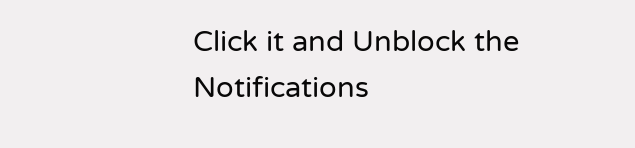Click it and Unblock the Notifications